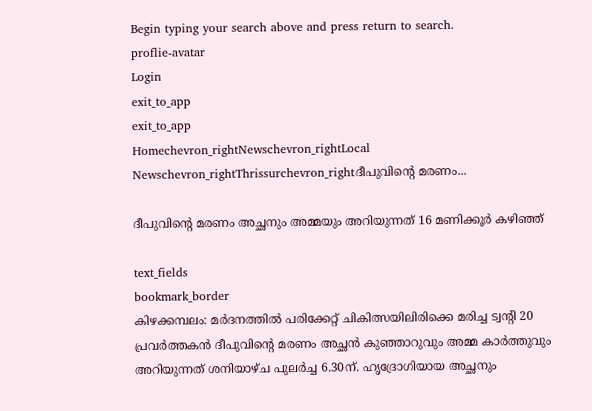Begin typing your search above and press return to search.
proflie-avatar
Login
exit_to_app
exit_to_app
Homechevron_rightNewschevron_rightLocal Newschevron_rightThrissurchevron_rightദീപുവിന്‍റെ മരണം...

ദീപുവിന്‍റെ മരണം അച്ഛനും അമ്മയും അറിയുന്നത് 16 മണിക്കൂർ കഴിഞ്ഞ്

text_fields
bookmark_border
കിഴക്കമ്പലം: മര്‍ദനത്തില്‍ പരിക്കേറ്റ് ചികിത്സയിലിരിക്കെ മരിച്ച ട്വന്‍റി 20 പ്രവര്‍ത്തകന്‍ ദീപുവിന്‍റെ മരണം അച്ഛന്‍ കുഞ്ഞാറുവും അമ്മ കാര്‍ത്തുവും അറിയുന്നത് ശനിയാഴ്ച പുലര്‍ച്ച 6.30ന്. ഹൃദ്രോഗിയായ അച്ഛനും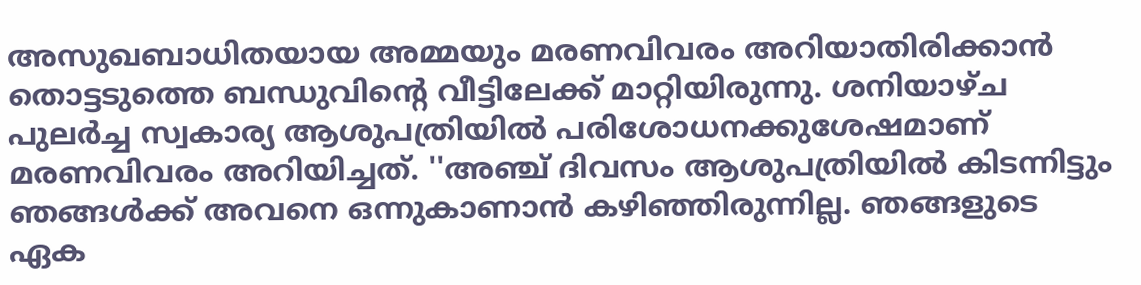അസുഖബാധിതയായ അമ്മയും മരണവിവരം അറിയാതിരിക്കാന്‍ തൊട്ടടുത്തെ ബന്ധുവിന്‍റെ വീട്ടിലേക്ക് മാറ്റിയിരുന്നു. ശനിയാഴ്ച പുലര്‍ച്ച സ്വകാര്യ ആശുപത്രിയില്‍ പരിശോധനക്കുശേഷമാണ് മരണവിവരം അറിയിച്ചത്. ''അഞ്ച് ദിവസം ആശുപത്രിയില്‍ കിടന്നിട്ടും ഞങ്ങള്‍ക്ക് അവനെ ഒന്നുകാണാന്‍ കഴിഞ്ഞിരുന്നില്ല. ഞങ്ങളുടെ ഏക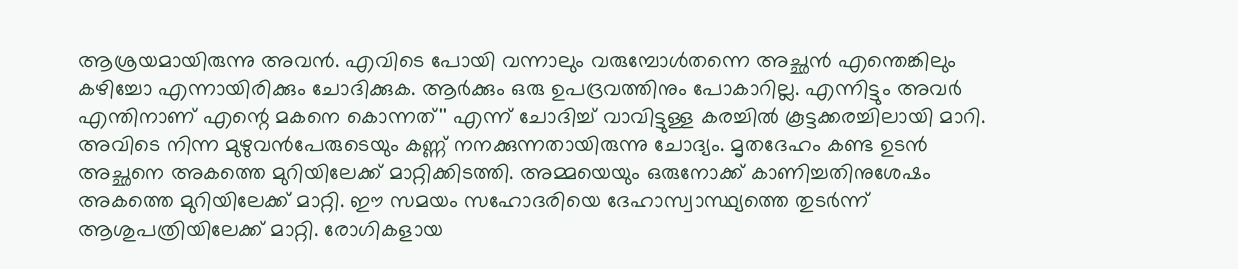ആശ്രയമായിരുന്നു അവന്‍. എവിടെ പോയി വന്നാലും വരുമ്പോള്‍തന്നെ അച്ഛൻ എന്തെങ്കിലും കഴിച്ചോ എന്നായിരിക്കും ചോദിക്കുക. ആര്‍ക്കും ഒരു ഉപദ്രവത്തിനും പോകാറില്ല. എന്നിട്ടും അവര്‍ എന്തിനാണ് എന്റെ മകനെ കൊന്നത്'' എന്ന് ചോദിച്ച് വാവിട്ടുള്ള കരച്ചില്‍ കൂട്ടക്കരച്ചിലായി മാറി. അവിടെ നിന്ന മുഴുവന്‍പേരുടെയും കണ്ണ് നനക്കുന്നതായിരുന്നു ചോദ്യം. മൃതദേഹം കണ്ട ഉടൻ അച്ഛനെ അകത്തെ മുറിയിലേക്ക് മാറ്റിക്കിടത്തി. അമ്മയെയും ഒരുനോക്ക് കാണിച്ചതിനുശേഷം അകത്തെ മുറിയിലേക്ക് മാറ്റി. ഈ സമയം സഹോദരിയെ ദേഹാസ്വാസ്ഥ്യത്തെ തുടര്‍ന്ന് ആശുപത്രിയിലേക്ക് മാറ്റി. രോഗികളായ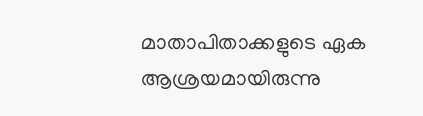മാതാപിതാക്കളുടെ ഏക ആശ്രയമായിരുന്നു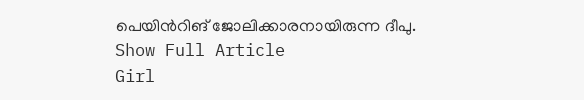പെയിന്‍റിങ് ജോലിക്കാരനായിരുന്ന ദീപു.
Show Full Article
Girl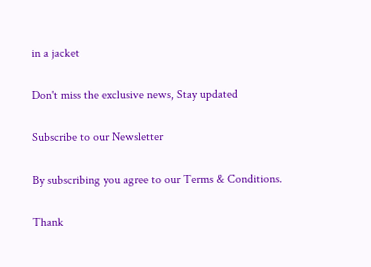in a jacket

Don't miss the exclusive news, Stay updated

Subscribe to our Newsletter

By subscribing you agree to our Terms & Conditions.

Thank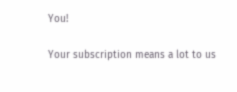You!

Your subscription means a lot to us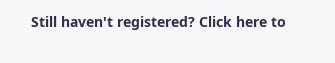Still haven't registered? Click here to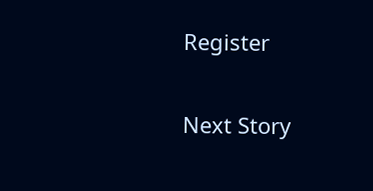Register

Next Story